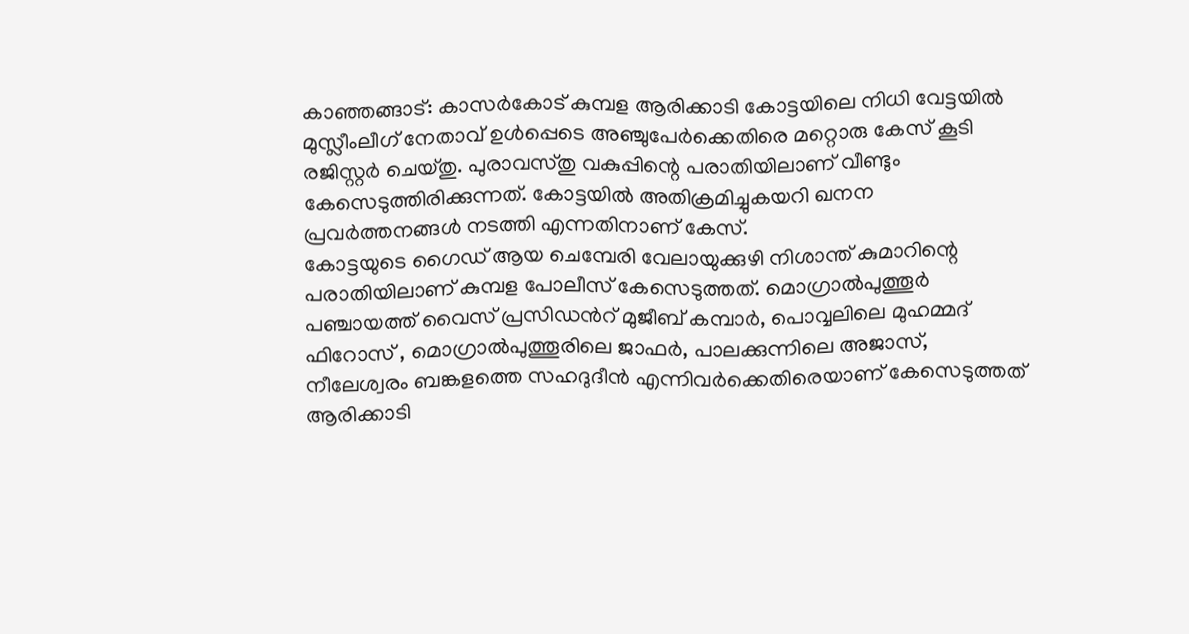കാഞ്ഞങ്ങാട്: കാസർകോട് കുമ്പള ആരിക്കാടി കോട്ടയിലെ നിധി വേട്ടയിൽ മുസ്ലീംലീഗ് നേതാവ് ഉൾപ്പെടെ അഞ്ചുപേർക്കെതിരെ മറ്റൊരു കേസ് കൂടി രജിസ്റ്റർ ചെയ്തു. പുരാവസ്തു വകുപ്പിന്റെ പരാതിയിലാണ് വീണ്ടും കേസെടുത്തിരിക്കുന്നത്. കോട്ടയിൽ അതിക്രമിച്ചുകയറി ഖനന പ്രവർത്തനങ്ങൾ നടത്തി എന്നതിനാണ് കേസ്.
കോട്ടയുടെ ഗൈഡ് ആയ ചെമ്പേരി വേലായുക്കുഴി നിശാന്ത് കുമാറിന്റെ പരാതിയിലാണ് കുമ്പള പോലീസ് കേസെടുത്തത്. മൊഗ്രാൽപുത്തൂർ പഞ്ചായത്ത് വൈസ് പ്രസിഡൻറ് മുജീബ് കമ്പാർ, പൊവ്വലിലെ മുഹമ്മദ് ഫിറോസ് , മൊഗ്രാൽപുത്തൂരിലെ ജാഫർ, പാലക്കുന്നിലെ അജാസ്, നീലേശ്വരം ബങ്കളത്തെ സഹദുദീൻ എന്നിവർക്കെതിരെയാണ് കേസെടുത്തത്
ആരിക്കാടി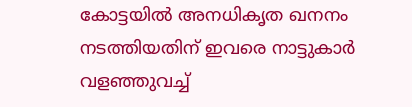കോട്ടയിൽ അനധികൃത ഖനനം നടത്തിയതിന് ഇവരെ നാട്ടുകാർ വളഞ്ഞുവച്ച്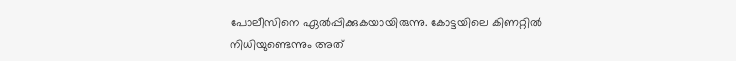പോലീസിനെ ഏൽപ്പിക്കുകയായിരുന്നു. കോട്ടയിലെ കിണറ്റിൽ നിധിയുണ്ടെന്നും അത്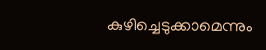കുഴിച്ചെടുക്കാമെന്നും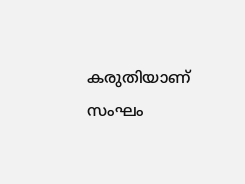കരുതിയാണ് സംഘം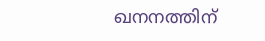ഖനനത്തിന്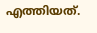എത്തിയത്.